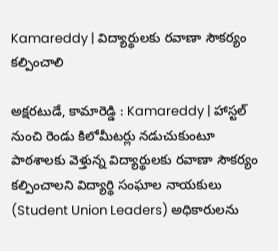Kamareddy | విద్యార్థులకు రవాణా సౌకర్యం కల్పించాలి

అక్షరటుడే, కామారెడ్డి : Kamareddy | హాస్టల్ నుంచి రెండు కిలోమీటర్లు నడుచుకుంటూ పాఠశాలకు వెళ్తున్న విద్యార్థులకు రవాణా సౌకర్యం కల్పించాలని విద్యార్థి సంఘాల నాయకులు (Student Union Leaders) అధికారులను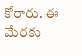కోరారు. ఈ మేరకు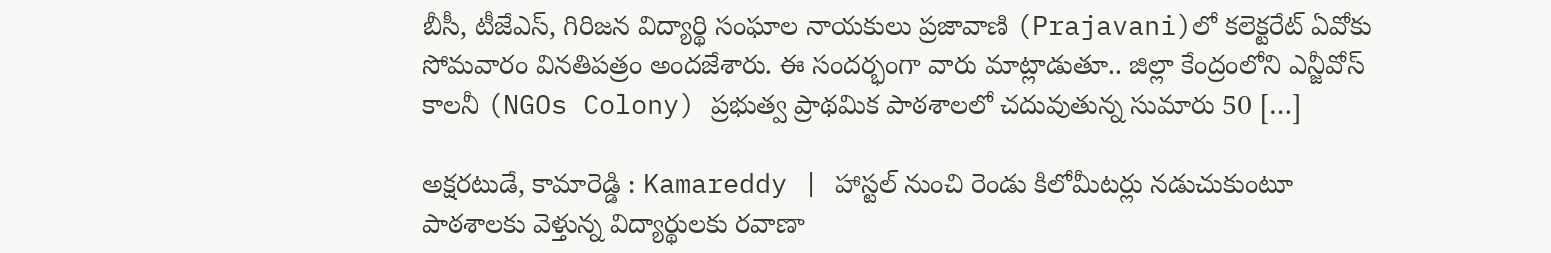బీసీ, టీజేఎస్, గిరిజన విద్యార్థి సంఘాల నాయకులు ప్రజావాణి (Prajavani)లో కలెక్టరేట్ ఏవోకు సోమవారం వినతిపత్రం అందజేశారు. ఈ సందర్భంగా వారు మాట్లాడుతూ.. జిల్లా కేంద్రంలోని ఎన్జీవోస్ కాలనీ (NGOs Colony) ప్రభుత్వ ప్రాథమిక పాఠశాలలో చదువుతున్న సుమారు 50 […]

అక్షరటుడే, కామారెడ్డి : Kamareddy | హాస్టల్ నుంచి రెండు కిలోమీటర్లు నడుచుకుంటూ పాఠశాలకు వెళ్తున్న విద్యార్థులకు రవాణా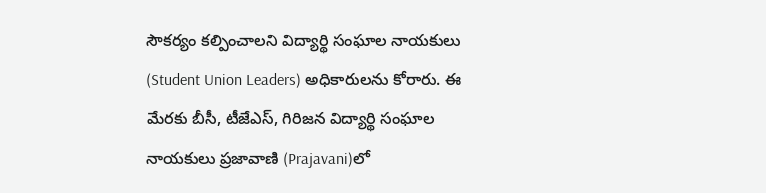సౌకర్యం కల్పించాలని విద్యార్థి సంఘాల నాయకులు (Student Union Leaders) అధికారులను కోరారు. ఈ మేరకు బీసీ, టీజేఎస్, గిరిజన విద్యార్థి సంఘాల నాయకులు ప్రజావాణి (Prajavani)లో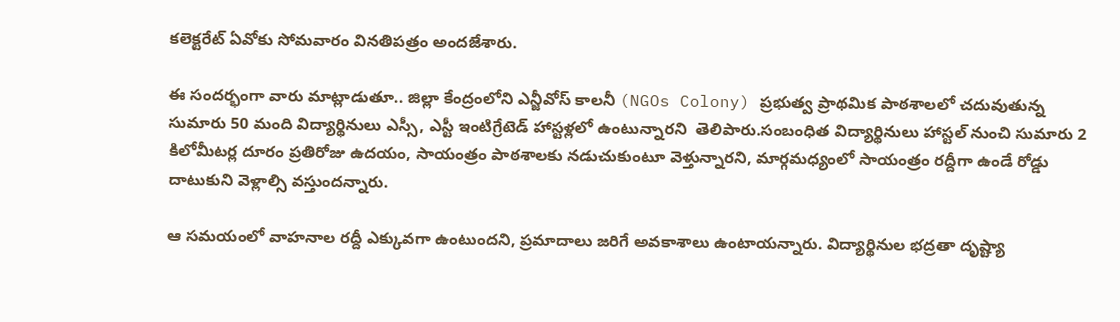కలెక్టరేట్ ఏవోకు సోమవారం వినతిపత్రం అందజేశారు.

ఈ సందర్భంగా వారు మాట్లాడుతూ.. జిల్లా కేంద్రంలోని ఎన్జీవోస్ కాలనీ (NGOs Colony) ప్రభుత్వ ప్రాథమిక పాఠశాలలో చదువుతున్న సుమారు 50 మంది విద్యార్థినులు ఎస్సీ, ఎస్టీ ఇంటిగ్రేటెడ్ హాస్టళ్లలో ఉంటున్నారని  తెలిపారు.సంబంధిత విద్యార్థినులు హాస్టల్ నుంచి సుమారు 2 కిలోమీటర్ల దూరం ప్రతిరోజు ఉదయం, సాయంత్రం పాఠశాలకు నడుచుకుంటూ వెళ్తున్నారని, మార్గమధ్యంలో సాయంత్రం రద్దీగా ఉండే రోడ్డు దాటుకుని వెళ్లాల్సి వస్తుందన్నారు.

ఆ సమయంలో వాహనాల రద్దీ ఎక్కువగా ఉంటుందని, ప్రమాదాలు జరిగే అవకాశాలు ఉంటాయన్నారు. విద్యార్థినుల భద్రతా దృష్ట్యా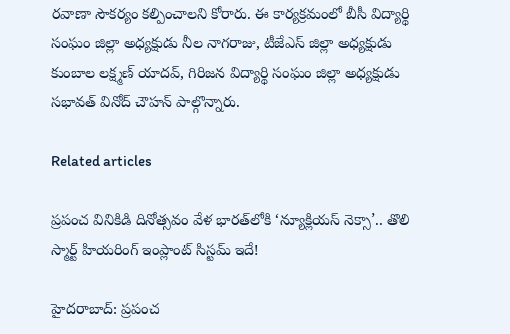రవాణా సౌకర్యం కల్పించాలని కోరారు. ఈ కార్యక్రమంలో బీసీ విద్యార్థి సంఘం జిల్లా అధ్యక్షుడు నీల నాగరాజు, టీజేఎస్ జిల్లా అధ్యక్షుడు కుంబాల లక్ష్మణ్ యాదవ్, గిరిజన విద్యార్థి సంఘం జిల్లా అధ్యక్షుడు సభావత్ వినోద్ చౌహన్ పాల్గొన్నారు.

Related articles

ప్రపంచ వినికిడి దినోత్సవం వేళ భారత్‌లోకి ‘న్యూక్లియస్ నెక్సా’.. తొలి స్మార్ట్ హియరింగ్ ఇంప్లాంట్ సిస్టమ్ ఇదే!

హైదరాబాద్: ప్రపంచ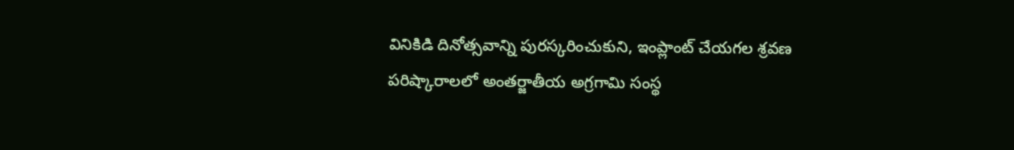వినికిడి దినోత్సవాన్ని పురస్కరించుకుని, ఇంప్లాంట్ చేయగల శ్రవణ పరిష్కారాలలో అంతర్జాతీయ అగ్రగామి సంస్థ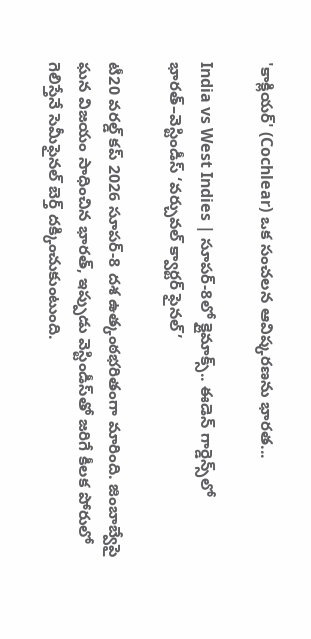'కాక్లియర్' (Cochlear) ఒక సంచలన ఆవిష్కరణను భారత...

India vs West Indies | సూపర్-8లో క్లైమాక్స్.. ఈడెన్ గార్డెన్స్‌లో భారత్–వెస్టిండీస్ ‘వర్చువల్ క్వార్టర్ ఫైనల్’

టీ20 వరల్డ్ కప్ 2026 సూపర్-8 దశ ఉత్కంఠభరితంగా మారింది. జింబాబ్వేపై ఘన విజయం సాధించిన భారత్, ఇప్పుడు వెస్టిండీస్‌తో జరిగే కీలక పోరులో గెలిస్తేనే సెమీఫైనల్ బెర్త్ దక్కించుకుంటుంది.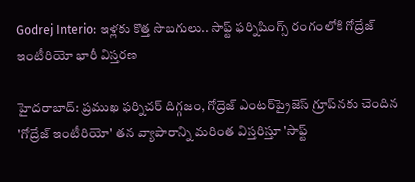Godrej Interio: ఇళ్లకు కొత్త సొబగులు.. సాఫ్ట్ ఫర్నిషింగ్స్ రంగంలోకి గోద్రేజ్ ఇంటీరియో భారీ విస్తరణ

హైదరాబాద్: ప్రముఖ ఫర్నిచర్ దిగ్గజం, గోద్రెజ్ ఎంటర్‌ప్రైజెస్ గ్రూప్‌నకు చెందిన 'గోద్రేజ్ ఇంటీరియో' తన వ్యాపారాన్ని మరింత విస్తరిస్తూ 'సాఫ్ట్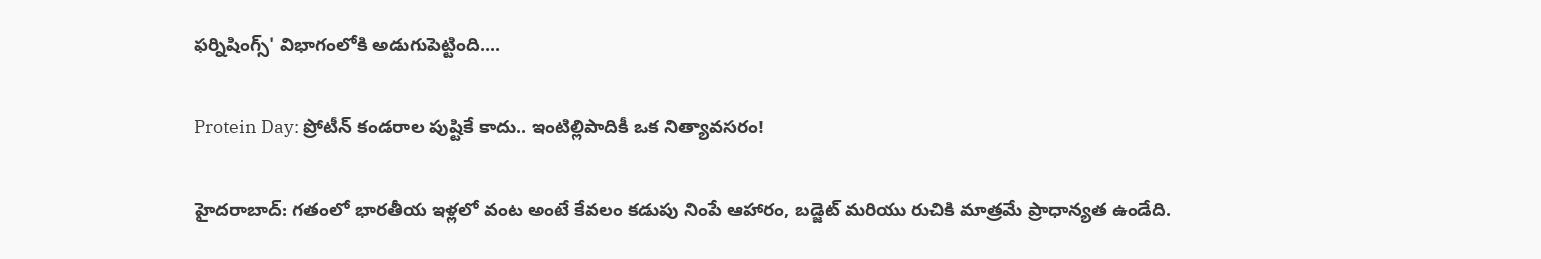ఫర్నిషింగ్స్' విభాగంలోకి అడుగుపెట్టింది....

Protein Day: ప్రోటీన్ కండరాల పుష్టికే కాదు.. ఇంటిల్లిపాదికీ ఒక నిత్యావసరం!

హైదరాబాద్: గతంలో భారతీయ ఇళ్లలో వంట అంటే కేవలం కడుపు నింపే ఆహారం, బడ్జెట్ మరియు రుచికి మాత్రమే ప్రాధాన్యత ఉండేది.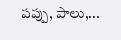పప్పు, పాలు,...